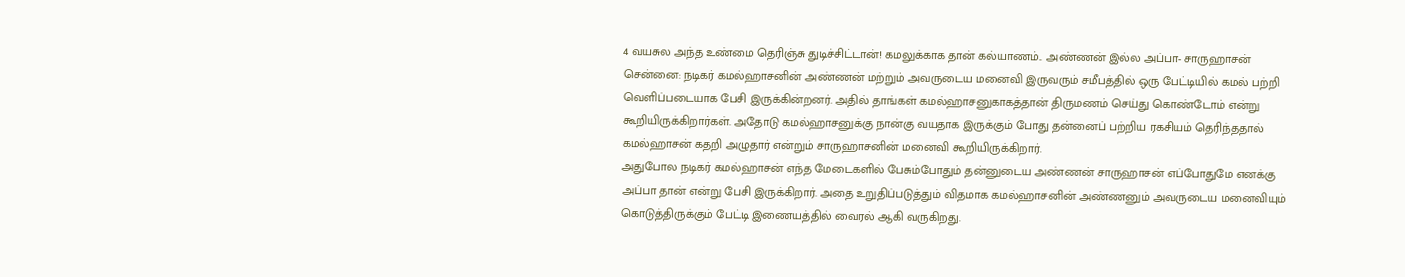4 வயசுல அந்த உண்மை தெரிஞ்சு துடிச்சிட்டான்! கமலுக்காக தான் கல்யாணம்.. அண்ணன் இல்ல அப்பா- சாருஹாசன்
சென்னை: நடிகர் கமல்ஹாசனின் அண்ணன் மற்றும் அவருடைய மனைவி இருவரும் சமீபத்தில் ஒரு பேட்டியில் கமல் பற்றி வெளிப்படையாக பேசி இருக்கின்றனர். அதில் தாங்கள் கமல்ஹாசனுகாகத்தான் திருமணம் செய்து கொண்டோம் என்று கூறியிருக்கிறார்கள். அதோடு கமல்ஹாசனுக்கு நான்கு வயதாக இருக்கும் போது தன்னைப் பற்றிய ரகசியம் தெரிந்ததால் கமல்ஹாசன் கதறி அழுதார் என்றும் சாருஹாசனின் மனைவி கூறியிருக்கிறார்.
அதுபோல நடிகர் கமல்ஹாசன் எந்த மேடைகளில் பேசும்போதும் தன்னுடைய அண்ணன் சாருஹாசன் எப்போதுமே எனக்கு அப்பா தான் என்று பேசி இருக்கிறார். அதை உறுதிப்படுத்தும் விதமாக கமல்ஹாசனின் அண்ணனும் அவருடைய மனைவியும் கொடுத்திருக்கும் பேட்டி இணையத்தில் வைரல் ஆகி வருகிறது.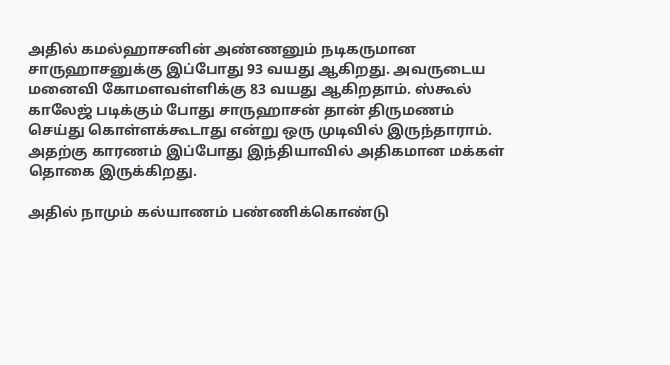அதில் கமல்ஹாசனின் அண்ணனும் நடிகருமான சாருஹாசனுக்கு இப்போது 93 வயது ஆகிறது. அவருடைய மனைவி கோமளவள்ளிக்கு 83 வயது ஆகிறதாம். ஸ்கூல் காலேஜ் படிக்கும் போது சாருஹாசன் தான் திருமணம் செய்து கொள்ளக்கூடாது என்று ஒரு முடிவில் இருந்தாராம். அதற்கு காரணம் இப்போது இந்தியாவில் அதிகமான மக்கள் தொகை இருக்கிறது.

அதில் நாமும் கல்யாணம் பண்ணிக்கொண்டு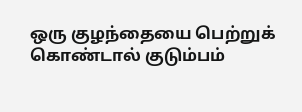ஒரு குழந்தையை பெற்றுக் கொண்டால் குடும்பம்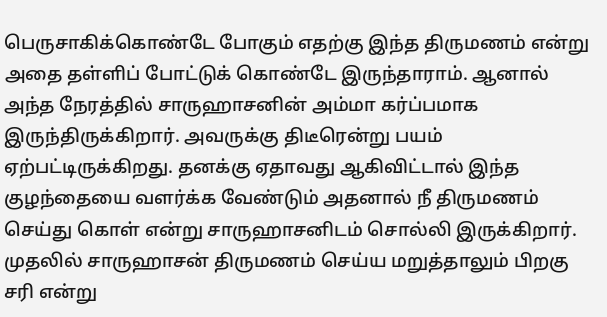பெருசாகிக்கொண்டே போகும் எதற்கு இந்த திருமணம் என்று அதை தள்ளிப் போட்டுக் கொண்டே இருந்தாராம். ஆனால் அந்த நேரத்தில் சாருஹாசனின் அம்மா கர்ப்பமாக இருந்திருக்கிறார். அவருக்கு திடீரென்று பயம் ஏற்பட்டிருக்கிறது. தனக்கு ஏதாவது ஆகிவிட்டால் இந்த குழந்தையை வளர்க்க வேண்டும் அதனால் நீ திருமணம் செய்து கொள் என்று சாருஹாசனிடம் சொல்லி இருக்கிறார்.
முதலில் சாருஹாசன் திருமணம் செய்ய மறுத்தாலும் பிறகு சரி என்று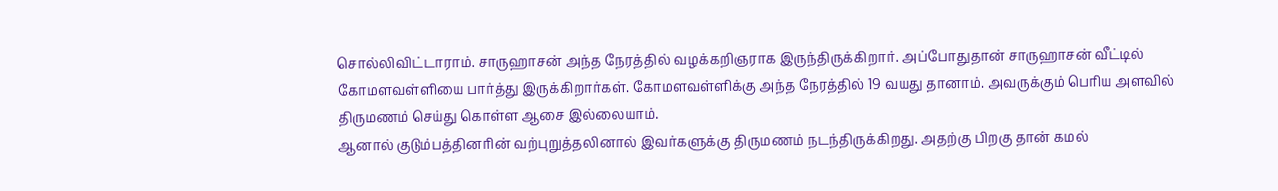சொல்லிவிட்டாராம். சாருஹாசன் அந்த நேரத்தில் வழக்கறிஞராக இருந்திருக்கிறார். அப்போதுதான் சாருஹாசன் வீட்டில் கோமளவள்ளியை பார்த்து இருக்கிறார்கள். கோமளவள்ளிக்கு அந்த நேரத்தில் 19 வயது தானாம். அவருக்கும் பெரிய அளவில் திருமணம் செய்து கொள்ள ஆசை இல்லையாம்.
ஆனால் குடும்பத்தினரின் வற்புறுத்தலினால் இவர்களுக்கு திருமணம் நடந்திருக்கிறது. அதற்கு பிறகு தான் கமல்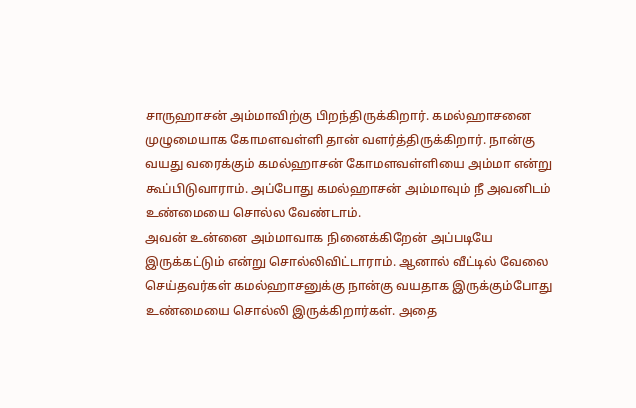சாருஹாசன் அம்மாவிற்கு பிறந்திருக்கிறார். கமல்ஹாசனை முழுமையாக கோமளவள்ளி தான் வளர்த்திருக்கிறார். நான்கு வயது வரைக்கும் கமல்ஹாசன் கோமளவள்ளியை அம்மா என்று கூப்பிடுவாராம். அப்போது கமல்ஹாசன் அம்மாவும் நீ அவனிடம் உண்மையை சொல்ல வேண்டாம்.
அவன் உன்னை அம்மாவாக நினைக்கிறேன் அப்படியே இருக்கட்டும் என்று சொல்லிவிட்டாராம். ஆனால் வீட்டில் வேலை செய்தவர்கள் கமல்ஹாசனுக்கு நான்கு வயதாக இருக்கும்போது உண்மையை சொல்லி இருக்கிறார்கள். அதை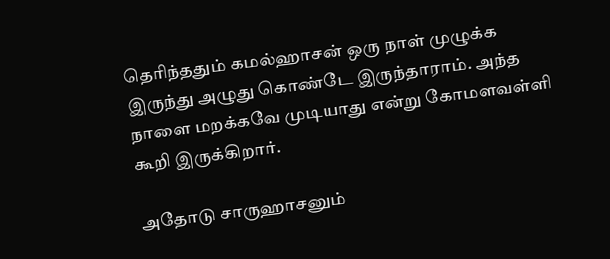தெரிந்ததும் கமல்ஹாசன் ஒரு நாள் முழுக்க இருந்து அழுது கொண்டே இருந்தாராம். அந்த நாளை மறக்கவே முடியாது என்று கோமளவள்ளி கூறி இருக்கிறார்.

அதோடு சாருஹாசனும்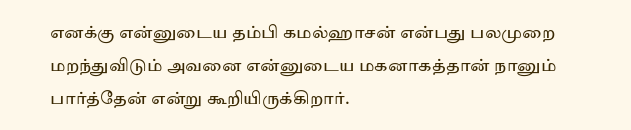எனக்கு என்னுடைய தம்பி கமல்ஹாசன் என்பது பலமுறை மறந்துவிடும் அவனை என்னுடைய மகனாகத்தான் நானும் பார்த்தேன் என்று கூறியிருக்கிறார்.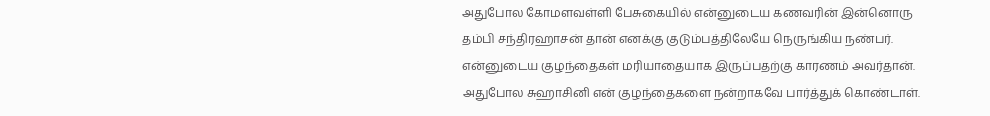அதுபோல கோமளவள்ளி பேசுகையில் என்னுடைய கணவரின் இன்னொரு தம்பி சந்திரஹாசன் தான் எனக்கு குடும்பத்திலேயே நெருங்கிய நண்பர். என்னுடைய குழந்தைகள் மரியாதையாக இருப்பதற்கு காரணம் அவர்தான்.
அதுபோல சுஹாசினி என் குழந்தைகளை நன்றாகவே பார்த்துக் கொண்டாள்.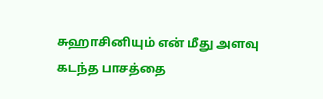சுஹாசினியும் என் மீது அளவு கடந்த பாசத்தை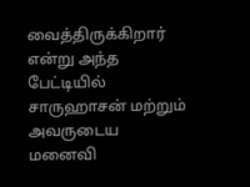வைத்திருக்கிறார் என்று அந்த பேட்டியில் சாருஹாசன் மற்றும் அவருடைய மனைவி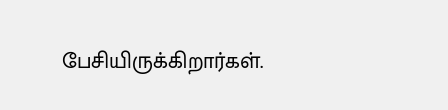பேசியிருக்கிறார்கள்.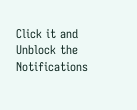Click it and Unblock the Notifications